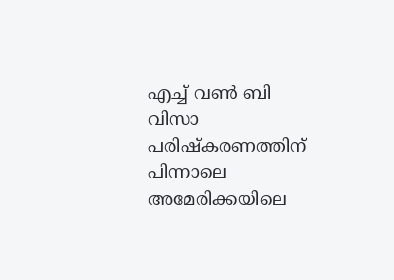എച്ച് വണ്‍ ബി വിസാ പരിഷ്‌കരണത്തിന് പിന്നാലെ അമേരിക്കയിലെ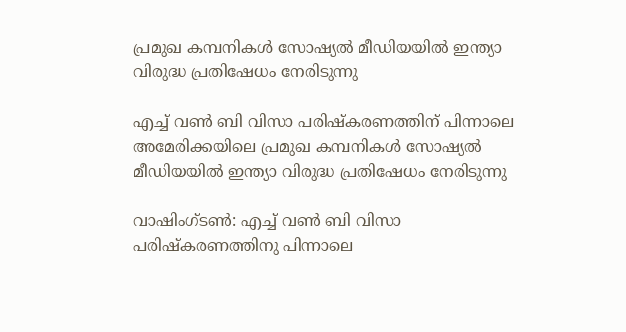പ്രമുഖ കമ്പനികള്‍ സോഷ്യൽ മീഡിയയിൽ ഇന്ത്യാ വിരുദ്ധ പ്രതിഷേധം നേരിടുന്നു

എച്ച് വണ്‍ ബി വിസാ പരിഷ്‌കരണത്തിന് പിന്നാലെ അമേരിക്കയിലെ പ്രമുഖ കമ്പനികള്‍ സോഷ്യൽ മീഡിയയിൽ ഇന്ത്യാ വിരുദ്ധ പ്രതിഷേധം നേരിടുന്നു

വാഷിംഗ്ടണ്‍: എച്ച് വണ്‍ ബി വിസാ പരിഷ്‌കരണത്തിനു പിന്നാലെ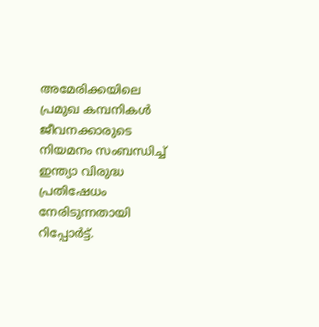അമേരിക്കയിലെ പ്രമുഖ കമ്പനികള്‍ ജീവനക്കാരുടെ നിയമനം സംബന്ധിച്ച് ഇന്ത്യാ വിരുദ്ധ പ്രതിഷേധം നേരിടുന്നതായി റിപ്പോര്‍ട്ട്.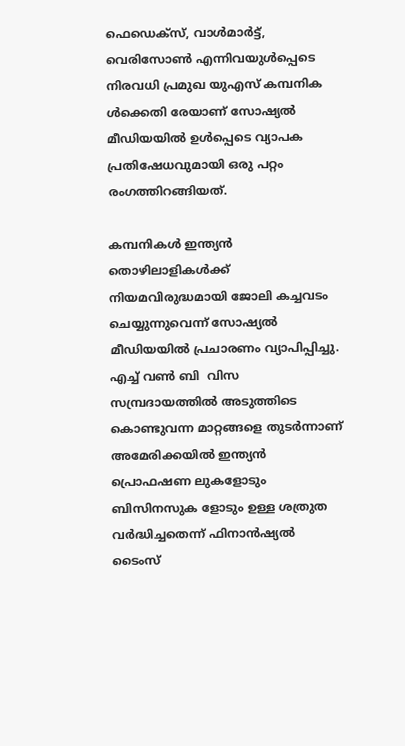ഫെഡെക്‌സ്, വാള്‍മാര്‍ട്ട്, വെരിസോണ്‍ എന്നിവയുള്‍പ്പെടെ നിരവധി പ്രമുഖ യുഎസ് കമ്പനിക ള്‍ക്കെതി രേയാണ് സോഷ്യല്‍ മീഡിയയില്‍ ഉള്‍പ്പെടെ വ്യാപക പ്രതിഷേധവുമായി ഒരു പറ്റം രംഗത്തിറങ്ങിയത്.

കമ്പനികള്‍ ഇന്ത്യന്‍ തൊഴിലാളികള്‍ക്ക് നിയമവിരുദ്ധമായി ജോലി കച്ചവടം ചെയ്യുന്നുവെന്ന് സോഷ്യല്‍ മീഡിയയില്‍ പ്രചാരണം വ്യാപിപ്പിച്ചു. എച്ച് വണ്‍ ബി  വിസ സമ്പ്രദായത്തില്‍ അടുത്തിടെ കൊണ്ടുവന്ന മാറ്റങ്ങളെ തുടര്‍ന്നാണ് അമേരിക്കയില്‍ ഇന്ത്യന്‍ പ്രൊഫഷണ ലുകളോടും ബിസിനസുക ളോടും ഉള്ള ശത്രുത വര്‍ദ്ധിച്ചതെന്ന് ഫിനാന്‍ഷ്യല്‍ ടൈംസ്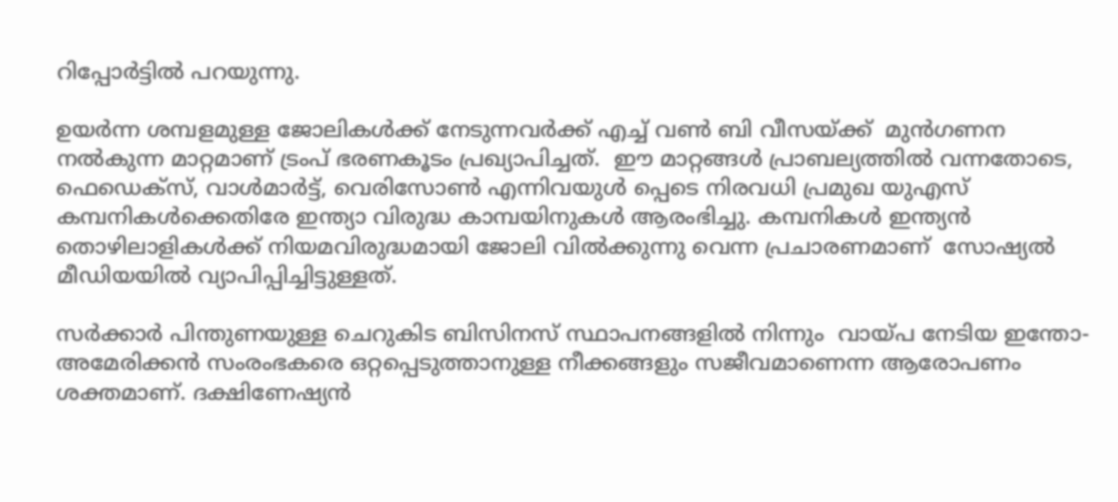റിപ്പോര്‍ട്ടില്‍ പറയുന്നു.

ഉയര്‍ന്ന ശമ്പളമുള്ള ജോലികള്‍ക്ക് നേടുന്നവര്‍ക്ക് എച്ച് വണ്‍ ബി വീസയ്ക്ക്  മുന്‍ഗണന നല്‍കുന്ന മാറ്റമാണ് ട്രംപ് ഭരണകൂടം പ്രഖ്യാപിച്ചത്.  ഈ മാറ്റങ്ങള്‍ പ്രാബല്യത്തില്‍ വന്നതോടെ, ഫെഡെക്‌സ്, വാള്‍മാര്‍ട്ട്, വെരിസോണ്‍ എന്നിവയുള്‍ പ്പെടെ നിരവധി പ്രമുഖ യുഎസ് കമ്പനികള്‍ക്കെതിരേ ഇന്ത്യാ വിരുദ്ധ കാമ്പയിനുകള്‍ ആരംഭിച്ചു. കമ്പനികള്‍ ഇന്ത്യന്‍ തൊഴിലാളികള്‍ക്ക് നിയമവിരുദ്ധമായി ജോലി വില്‍ക്കുന്നു വെന്ന പ്രചാരണമാണ്  സോഷ്യല്‍ മീഡിയയില്‍ വ്യാപിപ്പിച്ചിട്ടുള്ളത്.

സര്‍ക്കാര്‍ പിന്തുണയുള്ള ചെറുകിട ബിസിനസ് സ്ഥാപനങ്ങളില്‍ നിന്നും  വായ്പ നേടിയ ഇന്തോ- അമേരിക്കന്‍ സംരംഭകരെ ഒറ്റപ്പെടുത്താനുള്ള നീക്കങ്ങളും സജീവമാണെന്ന ആരോപണം ശക്തമാണ്. ദക്ഷിണേഷ്യന്‍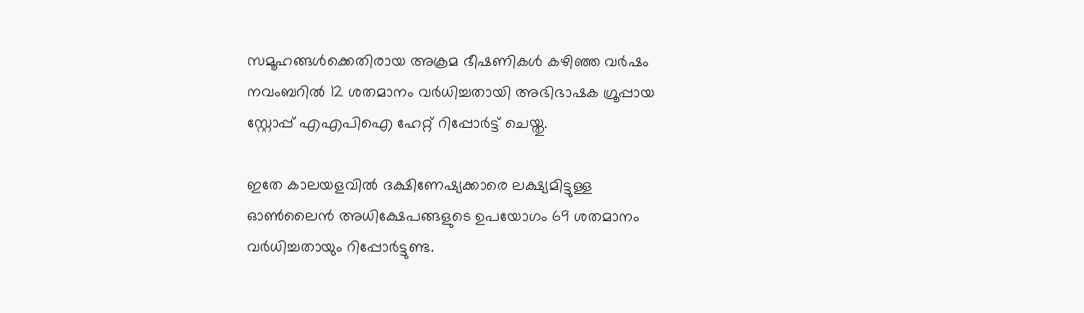സമൂഹങ്ങള്‍ക്കെതിരായ അക്രമ ഭീഷണികള്‍ കഴിഞ്ഞ വര്‍ഷം നവംബറില്‍ 12 ശതമാനം വര്‍ധിച്ചതായി അഭിഭാഷക ഗ്രൂപ്പായ സ്റ്റോപ്പ് എഎപിഐ ഹേറ്റ് റിപ്പോര്‍ട്ട് ചെയ്തു.

ഇതേ കാലയളവില്‍ ദക്ഷിണേഷ്യക്കാരെ ലക്ഷ്യമിട്ടുള്ള ഓണ്‍ലൈന്‍ അധിക്ഷേപങ്ങളുടെ ഉപയോഗം 69 ശതമാനം വര്‍ധിച്ചതായും റിപ്പോര്‍ട്ടുണ്ട.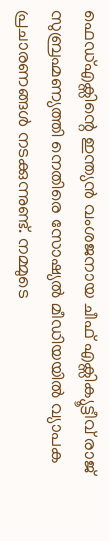ഫെഡ്എക്സിന്റെ ഇന്ത്യന്‍ വംശജനായ ചീഫ് എക്സിക്യൂട്ടീവ് രാജ് സുബ്രഹ്മണ്യത്തി നെതിരെ സോഷ്യല്‍ മീഡിയയില്‍ വ്യാപക പ്രചാരണങ്ങള്‍ നടക്കുന്നുണ്ട്. നമ്മുടെ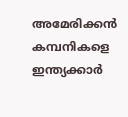അമേരിക്കന്‍ കമ്പനികളെ ഇന്ത്യക്കാര്‍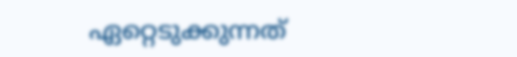ഏറ്റെടുക്കുന്നത്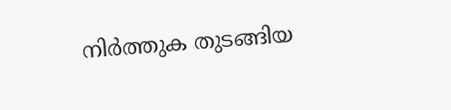നിര്‍ത്തുക തുടങ്ങിയ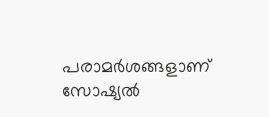പരാമര്‍ശങ്ങളാണ് സോഷ്യല്‍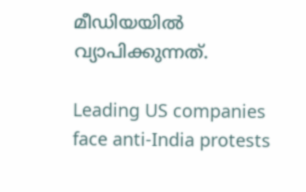മീഡിയയില്‍ വ്യാപിക്കുന്നത്.

Leading US companies face anti-India protests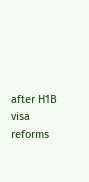after H1B visa reforms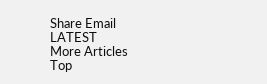Share Email
LATEST
More Articles
Top